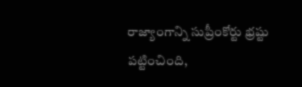రాజ్యాంగాన్ని సుప్రీంకోర్టు భ్రష్టు పట్టించింది,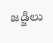జడ్జిలు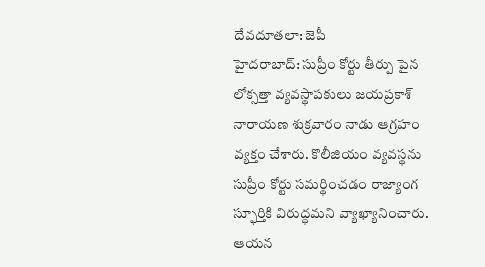దేవదూతలా: జెపీ
హైదరాబాద్: సుప్రీం కోర్టు తీర్పు పైన లోక్సత్తా వ్యవస్థాపకులు జయప్రకాశ్ నారాయణ శుక్రవారం నాడు ఆగ్రహం వ్యక్తం చేశారు. కొలీజియం వ్యవస్థను సుప్రీం కోర్టు సమర్థించడం రాజ్యాంగ స్ఫూర్తికి విరుద్ధమని వ్యాఖ్యానించారు. ఆయన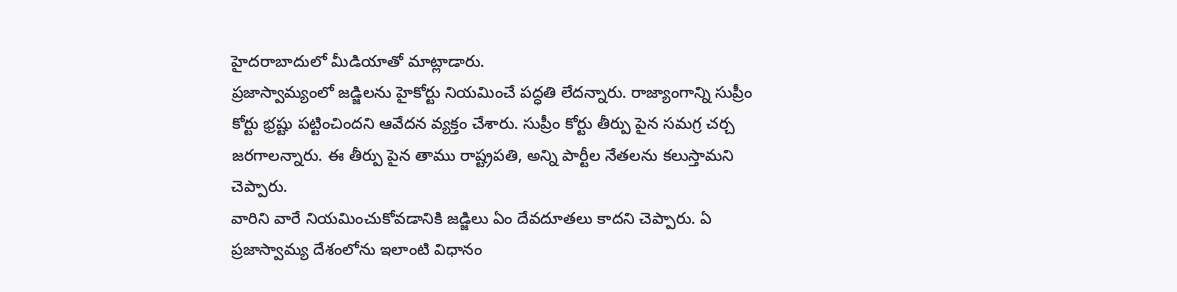హైదరాబాదులో మీడియాతో మాట్లాడారు.
ప్రజాస్వామ్యంలో జడ్జిలను హైకోర్టు నియమించే పద్ధతి లేదన్నారు. రాజ్యాంగాన్ని సుప్రీం కోర్టు భ్రష్టు పట్టించిందని ఆవేదన వ్యక్తం చేశారు. సుప్రీం కోర్టు తీర్పు పైన సమగ్ర చర్చ జరగాలన్నారు. ఈ తీర్పు పైన తాము రాష్ట్రపతి, అన్ని పార్టీల నేతలను కలుస్తామని చెప్పారు.
వారిని వారే నియమించుకోవడానికి జడ్జిలు ఏం దేవదూతలు కాదని చెప్పారు. ఏ ప్రజాస్వామ్య దేశంలోను ఇలాంటి విధానం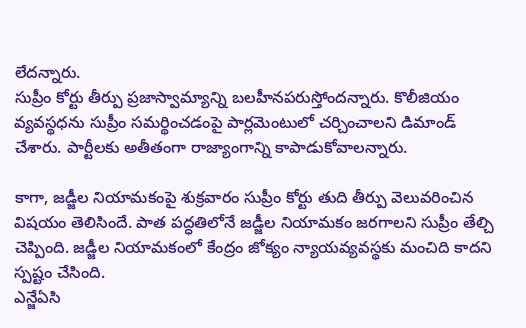లేదన్నారు.
సుప్రీం కోర్టు తీర్పు ప్రజాస్వామ్యాన్ని బలహీనపరుస్తోందన్నారు. కొలీజియం వ్యవస్థధను సుప్రీం సమర్థించడంపై పార్లమెంటులో చర్చించాలని డిమాండ్ చేశారు. పార్టీలకు అతీతంగా రాజ్యాంగాన్ని కాపాడుకోవాలన్నారు.

కాగా, జడ్జీల నియామకంపై శుక్రవారం సుప్రీం కోర్టు తుది తీర్పు వెలువరించిన విషయం తెలిసిందే. పాత పద్ధతిలోనే జడ్జీల నియామకం జరగాలని సుప్రీం తేల్చి చెప్పింది. జడ్జీల నియామకంలో కేంద్రం జోక్యం న్యాయవ్యవస్థకు మంచిది కాదని స్పష్టం చేసింది.
ఎన్జేఏసి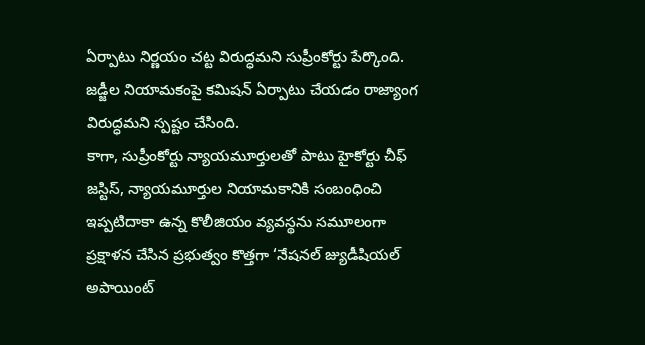ఏర్పాటు నిర్ణయం చట్ట విరుద్ధమని సుప్రీంకోర్టు పేర్కొంది. జడ్జీల నియామకంపై కమిషన్ ఏర్పాటు చేయడం రాజ్యాంగ విరుద్ధమని స్పష్టం చేసింది.
కాగా, సుప్రీంకోర్టు న్యాయమూర్తులతో పాటు హైకోర్టు చీఫ్ జస్టిస్, న్యాయమూర్తుల నియామకానికి సంబంధించి ఇప్పటిదాకా ఉన్న కొలీజియం వ్యవస్థను సమూలంగా ప్రక్షాళన చేసిన ప్రభుత్వం కొత్తగా ‘నేషనల్ జ్యుడీషియల్ అపాయింట్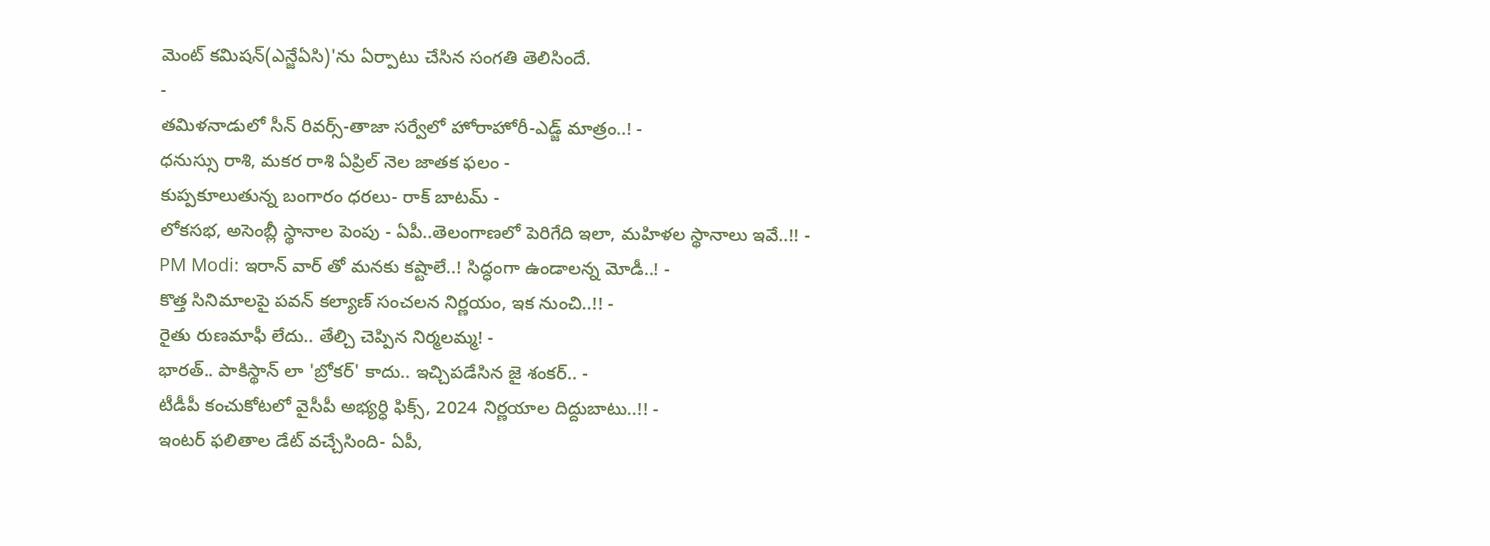మెంట్ కమిషన్(ఎన్జేఏసి)'ను ఏర్పాటు చేసిన సంగతి తెలిసిందే.
-
తమిళనాడులో సీన్ రివర్స్-తాజా సర్వేలో హోరాహోరీ-ఎడ్జ్ మాత్రం..! -
ధనుస్సు రాశి, మకర రాశి ఏప్రిల్ నెల జాతక ఫలం -
కుప్పకూలుతున్న బంగారం ధరలు- రాక్ బాటమ్ -
లోకసభ, అసెంబ్లీ స్థానాల పెంపు - ఏపీ..తెలంగాణలో పెరిగేది ఇలా, మహిళల స్థానాలు ఇవే..!! -
PM Modi: ఇరాన్ వార్ తో మనకు కష్టాలే..! సిద్ధంగా ఉండాలన్న మోడీ..! -
కొత్త సినిమాలపై పవన్ కల్యాణ్ సంచలన నిర్ణయం, ఇక నుంచి..!! -
రైతు రుణమాఫీ లేదు.. తేల్చి చెప్పిన నిర్మలమ్మ! -
భారత్.. పాకిస్థాన్ లా 'బ్రోకర్' కాదు.. ఇచ్చిపడేసిన జై శంకర్.. -
టీడీపీ కంచుకోటలో వైసీపీ అభ్యర్ధి ఫిక్స్, 2024 నిర్ణయాల దిద్దుబాటు..!! -
ఇంటర్ ఫలితాల డేట్ వచ్చేసింది- ఏపీ,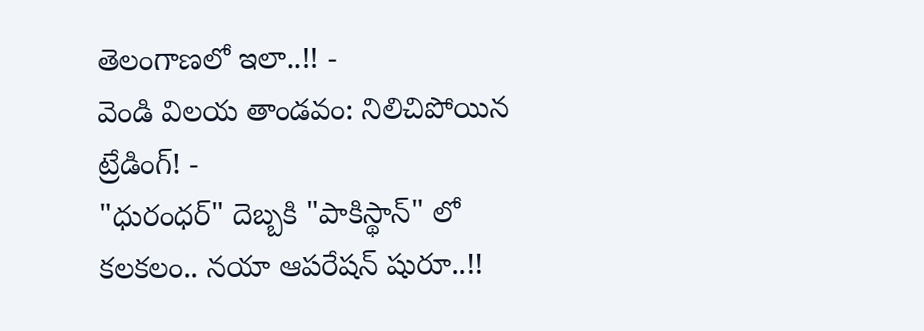తెలంగాణలో ఇలా..!! -
వెండి విలయ తాండవం: నిలిచిపోయిన ట్రేడింగ్! -
"ధురంధర్" దెబ్బకి "పాకిస్థాన్" లో కలకలం.. నయా ఆపరేషన్ షురూ..!!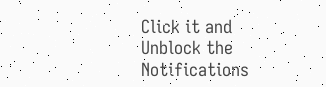Click it and Unblock the Notifications